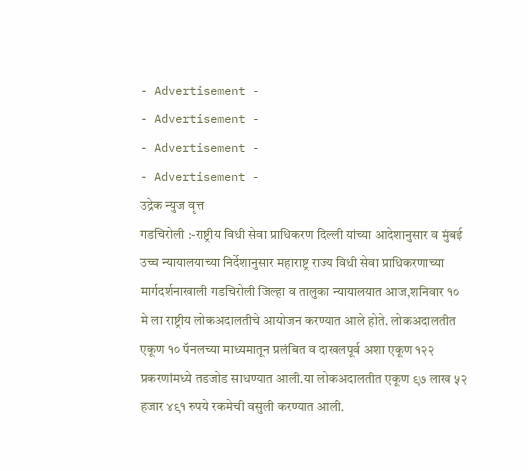- Advertisement -
- Advertisement -
- Advertisement -
- Advertisement -
उद्रेक न्युज वृत्त
गडचिरोली :-राष्ट्रीय विधी सेवा प्राधिकरण दिल्ली यांच्या आदेशानुसार व मुंबई उच्च न्यायालयाच्या निर्देशानुसार महाराष्ट्र राज्य विधी सेवा प्राधिकरणाच्या मार्गदर्शनाखाली गडचिरोली जिल्हा व तालुका न्यायालयात आज,शनिवार १० मे ला राष्ट्रीय लोकअदालतीचे आयोजन करण्यात आले होते. लोकअदालतीत एकूण १० पॅनलच्या माध्यमातून प्रलंबित व दाखलपूर्व अशा एकूण १२२ प्रकरणांमध्ये तडजोड साधण्यात आली.या लोकअदालतीत एकूण ९७ लाख ५२ हजार ४९१ रुपये रकमेची वसुली करण्यात आली.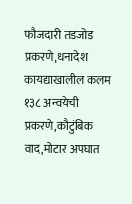फौजदारी तडजोड प्रकरणे,धनादेश कायद्याखालील कलम १३८ अन्वयेची प्रकरणे,कौटुंबिक वाद,मोटार अपघात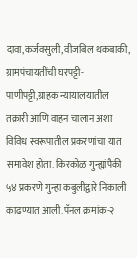दावा,कर्जवसुली,वीजबिल थकबाकी, ग्रामपंचायतींची घरपट्टी-पाणीपट्टी,ग्राहक न्यायालयातील तक्रारी आणि वाहन चालान अशा विविध स्वरूपातील प्रकरणांचा यात समावेश होता. किरकोळ गुन्ह्यांपैकी ५४ प्रकरणे गुन्हा कबुलीद्वारे निकाली काढण्यात आली.पॅनल क्रमांक-२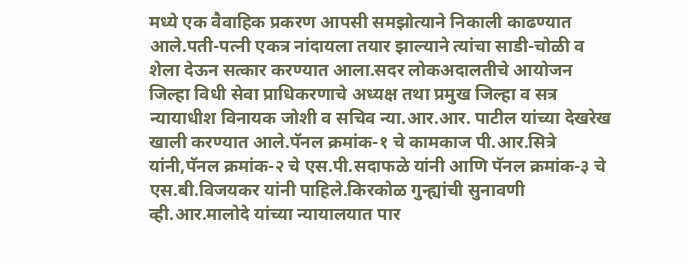मध्ये एक वैवाहिक प्रकरण आपसी समझोत्याने निकाली काढण्यात आले.पती-पत्नी एकत्र नांदायला तयार झाल्याने त्यांचा साडी-चोळी व शेला देऊन सत्कार करण्यात आला.सदर लोकअदालतीचे आयोजन जिल्हा विधी सेवा प्राधिकरणाचे अध्यक्ष तथा प्रमुख जिल्हा व सत्र न्यायाधीश विनायक जोशी व सचिव न्या.आर.आर. पाटील यांच्या देखरेख खाली करण्यात आले.पॅनल क्रमांक-१ चे कामकाज पी.आर.सित्रे यांनी,पॅनल क्रमांक-२ चे एस.पी.सदाफळे यांनी आणि पॅनल क्रमांक-३ चे एस.बी.विजयकर यांनी पाहिले.किरकोळ गुन्ह्यांची सुनावणी व्ही.आर.मालोदे यांच्या न्यायालयात पार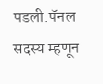पडली.पॅनल सदस्य म्हणून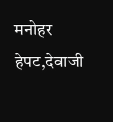मनोहर हेपट,देवाजी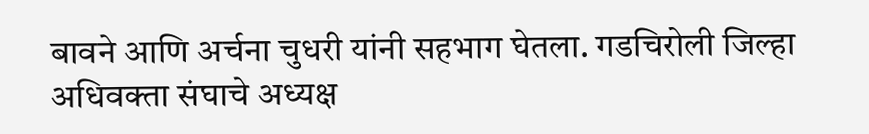बावने आणि अर्चना चुधरी यांनी सहभाग घेतला. गडचिरोली जिल्हा अधिवक्ता संघाचे अध्यक्ष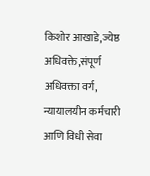किशोर आखाडे,ज्येष्ठ अधिवक्ते,संपूर्ण अधिवक्ता वर्ग, न्यायालयीन कर्मचारी आणि विधी सेवा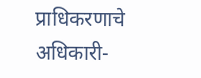प्राधिकरणाचे अधिकारी-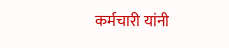कर्मचारी यांनी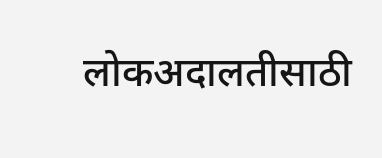लोकअदालतीसाठी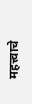महत्त्वाचे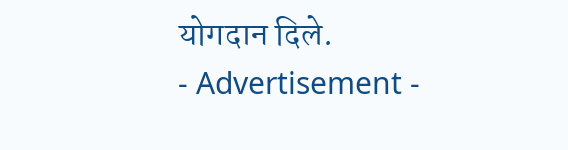योगदान दिले.
- Advertisement -